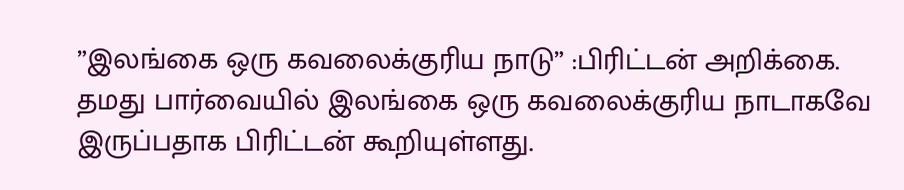”இலங்கை ஒரு கவலைக்குரிய நாடு” :பிரிட்டன் அறிக்கை.
தமது பார்வையில் இலங்கை ஒரு கவலைக்குரிய நாடாகவே இருப்பதாக பிரிட்டன் கூறியுள்ளது.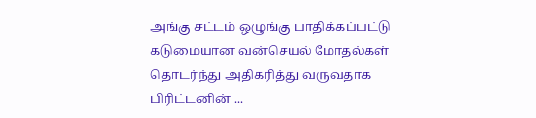அங்கு சட்டம் ஒழுங்கு பாதிக்கப்பட்டு கடுமையான வன்செயல் மோதல்கள் தொடர்ந்து அதிகரித்து வருவதாக பிரிட்டனின் ...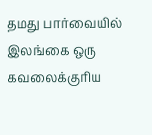தமது பார்வையில் இலங்கை ஒரு கவலைக்குரிய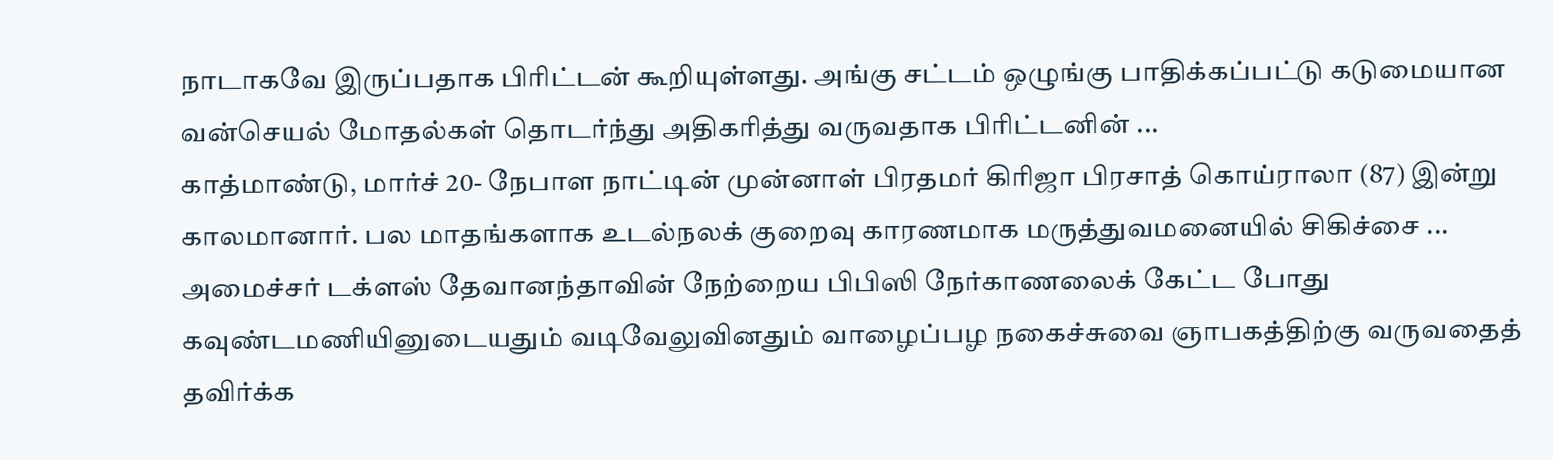நாடாகவே இருப்பதாக பிரிட்டன் கூறியுள்ளது. அங்கு சட்டம் ஒழுங்கு பாதிக்கப்பட்டு கடுமையான வன்செயல் மோதல்கள் தொடர்ந்து அதிகரித்து வருவதாக பிரிட்டனின் ...
காத்மாண்டு, மார்ச் 20- நேபாள நாட்டின் முன்னாள் பிரதமர் கிரிஜா பிரசாத் கொய்ராலா (87) இன்று காலமானார். பல மாதங்களாக உடல்நலக் குறைவு காரணமாக மருத்துவமனையில் சிகிச்சை ...
அமைச்சர் டக்ளஸ் தேவானந்தாவின் நேற்றைய பிபிஸி நேர்காணலைக் கேட்ட போது கவுண்டமணியினுடையதும் வடிவேலுவினதும் வாழைப்பழ நகைச்சுவை ஞாபகத்திற்கு வருவதைத் தவிர்க்க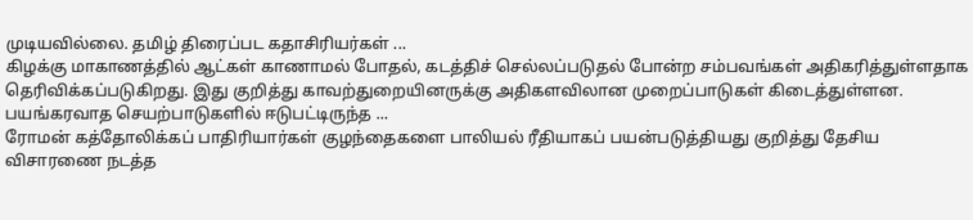முடியவில்லை. தமிழ் திரைப்பட கதாசிரியர்கள் ...
கிழக்கு மாகாணத்தில் ஆட்கள் காணாமல் போதல், கடத்திச் செல்லப்படுதல் போன்ற சம்பவங்கள் அதிகரித்துள்ளதாக தெரிவிக்கப்படுகிறது. இது குறித்து காவற்துறையினருக்கு அதிகளவிலான முறைப்பாடுகள் கிடைத்துள்ளன. பயங்கரவாத செயற்பாடுகளில் ஈடுபட்டிருந்த ...
ரோமன் கத்தோலிக்கப் பாதிரியார்கள் குழந்தைகளை பாலியல் ரீதியாகப் பயன்படுத்தியது குறித்து தேசிய விசாரணை நடத்த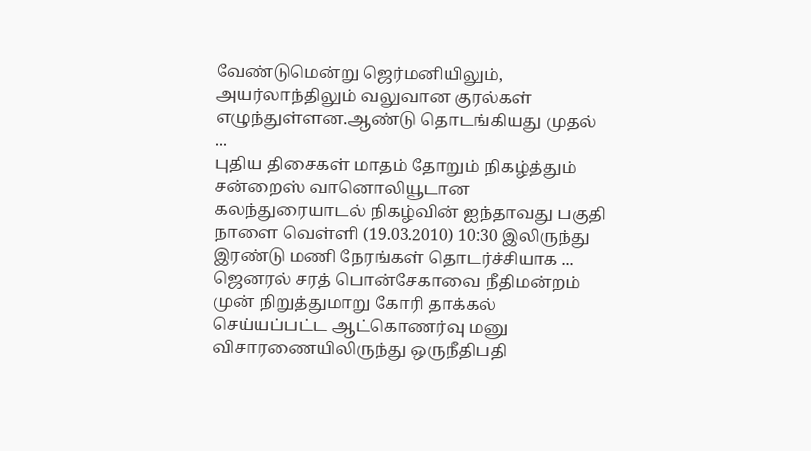வேண்டுமென்று ஜெர்மனியிலும், அயர்லாந்திலும் வலுவான குரல்கள் எழுந்துள்ளன.ஆண்டு தொடங்கியது முதல் ...
புதிய திசைகள் மாதம் தோறும் நிகழ்த்தும் சன்றைஸ் வானொலியூடான கலந்துரையாடல் நிகழ்வின் ஐந்தாவது பகுதி நாளை வெள்ளி (19.03.2010) 10:30 இலிருந்து இரண்டு மணி நேரங்கள் தொடர்ச்சியாக ...
ஜெனரல் சரத் பொன்சேகாவை நீதிமன்றம் முன் நிறுத்துமாறு கோரி தாக்கல் செய்யப்பட்ட ஆட்கொணர்வு மனு விசாரணையிலிருந்து ஒருநீதிபதி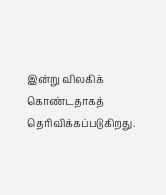இன்று விலகிக் கொண்டதாகத் தெரிவிக்கப்படுகிறது.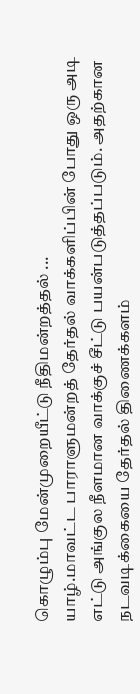கொழும்பு மேன்முறையீட்டு நீதிமன்றத்தல் ...
யாழ்.மாவட்ட பாராளுமன்றத் தேர்தல் வாக்களிப்பின் போது ஒரு அடி எட்டு அங்குல நீளமான வாக்குச் சீட்டு பயன்படுத்தப்படும். அதற்கான நடவடிக்கையை தேர்தல் திணைக்களம்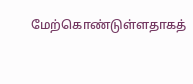மேற்கொண்டுள்ளதாகத்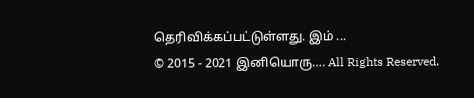தெரிவிக்கப்பட்டுள்ளது. இம் ...
© 2015 - 2021 இனியொரு…. All Rights Reserved.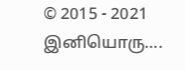© 2015 - 2021 இனியொரு….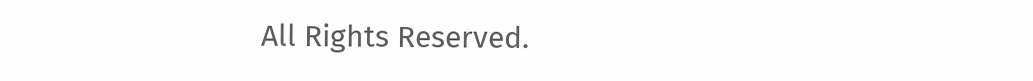All Rights Reserved.